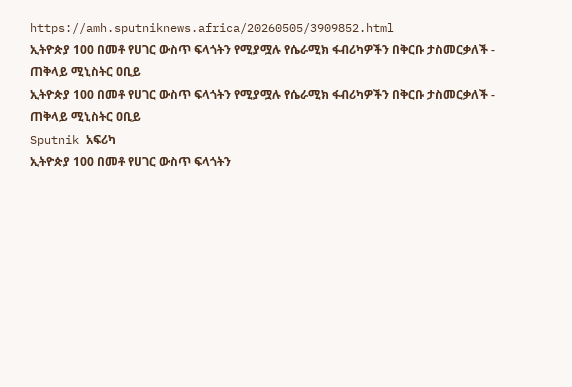https://amh.sputniknews.africa/20260505/3909852.html
ኢትዮጵያ 100 በመቶ የሀገር ውስጥ ፍላጎትን የሚያሟሉ የሴራሚክ ፋብሪካዎችን በቅርቡ ታስመርቃለች - ጠቅላይ ሚኒስትር ዐቢይ
ኢትዮጵያ 100 በመቶ የሀገር ውስጥ ፍላጎትን የሚያሟሉ የሴራሚክ ፋብሪካዎችን በቅርቡ ታስመርቃለች - ጠቅላይ ሚኒስትር ዐቢይ
Sputnik አፍሪካ
ኢትዮጵያ 100 በመቶ የሀገር ውስጥ ፍላጎትን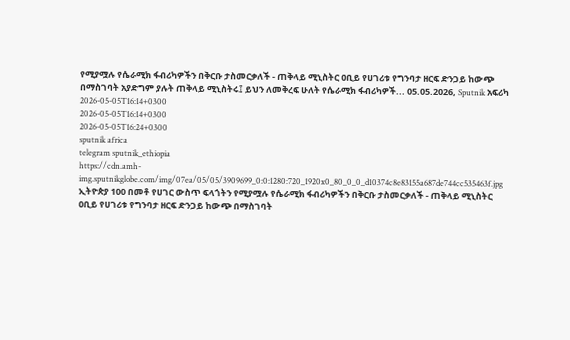የሚያሟሉ የሴራሚክ ፋብሪካዎችን በቅርቡ ታስመርቃለች - ጠቅላይ ሚኒስትር ዐቢይ የሀገሪቱ የግንባታ ዘርፍ ድንጋይ ከውጭ በማስገባት አያድግም ያሉት ጠቅላይ ሚኒስትሩ፤ ይህን ለመቅረፍ ሁለት የሴራሚክ ፋብሪካዎች... 05.05.2026, Sputnik አፍሪካ
2026-05-05T16:14+0300
2026-05-05T16:14+0300
2026-05-05T16:24+0300
sputnik africa
telegram sputnik_ethiopia
https://cdn.amh-img.sputnikglobe.com/img/07ea/05/05/3909699_0:0:1280:720_1920x0_80_0_0_d10374c8e83155a687de744cc535463f.jpg
ኢትዮጵያ 100 በመቶ የሀገር ውስጥ ፍላጎትን የሚያሟሉ የሴራሚክ ፋብሪካዎችን በቅርቡ ታስመርቃለች - ጠቅላይ ሚኒስትር ዐቢይ የሀገሪቱ የግንባታ ዘርፍ ድንጋይ ከውጭ በማስገባት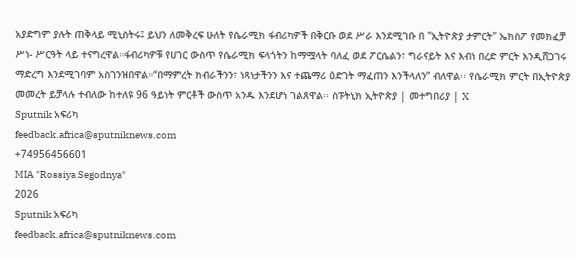አያድግም ያሉት ጠቅላይ ሚኒስትሩ፤ ይህን ለመቅረፍ ሁለት የሴራሚክ ፋብሪካዎች በቅርቡ ወደ ሥራ እንደሚገቡ በ "ኢትዮጵያ ታምርት" ኤክስፖ የመክፈቻ ሥነ- ሥርዓት ላይ ተናግረዋል።ፋብሪካዎቹ የሀገር ውስጥ የሴራሚክ ፍላጎትን ከማሟላት ባለፈ ወደ ፖርሴልን፣ ግራናይት እና እብነ በረድ ምርት እንዲሸጋገሩ ማድረግ እንደሚገባም አስገንዝበዋል።“በማምረት ክብራችንን፣ ነጻነታችንን እና ተጨማሪ ዕድገት ማፈጠን እንችላለን” ብለዋል፡፡ የሴራሚክ ምርት በኢትዮጵያ መመረት ይቻላሉ ተብለው ከተለዩ 96 ዓይነት ምርቶች ውስጥ አንዱ እንደሆነ ገልጸዋል፡፡ ስፑትኒክ ኢትዮጵያ | መተግበሪያ | X
Sputnik አፍሪካ
feedback.africa@sputniknews.com
+74956456601
MIA "Rossiya Segodnya"
2026
Sputnik አፍሪካ
feedback.africa@sputniknews.com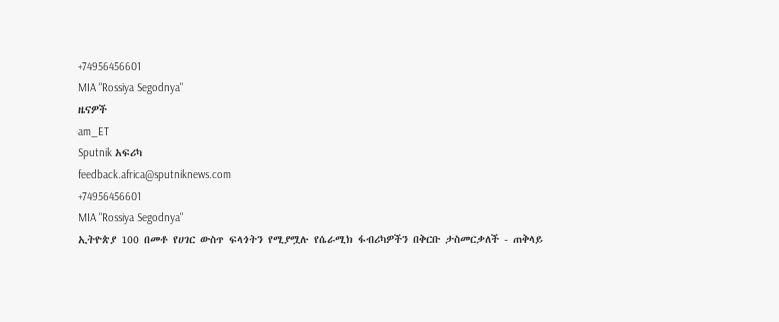+74956456601
MIA "Rossiya Segodnya"
ዜናዎች
am_ET
Sputnik አፍሪካ
feedback.africa@sputniknews.com
+74956456601
MIA "Rossiya Segodnya"
ኢትዮጵያ 100 በመቶ የሀገር ውስጥ ፍላጎትን የሚያሟሉ የሴራሚክ ፋብሪካዎችን በቅርቡ ታስመርቃለች - ጠቅላይ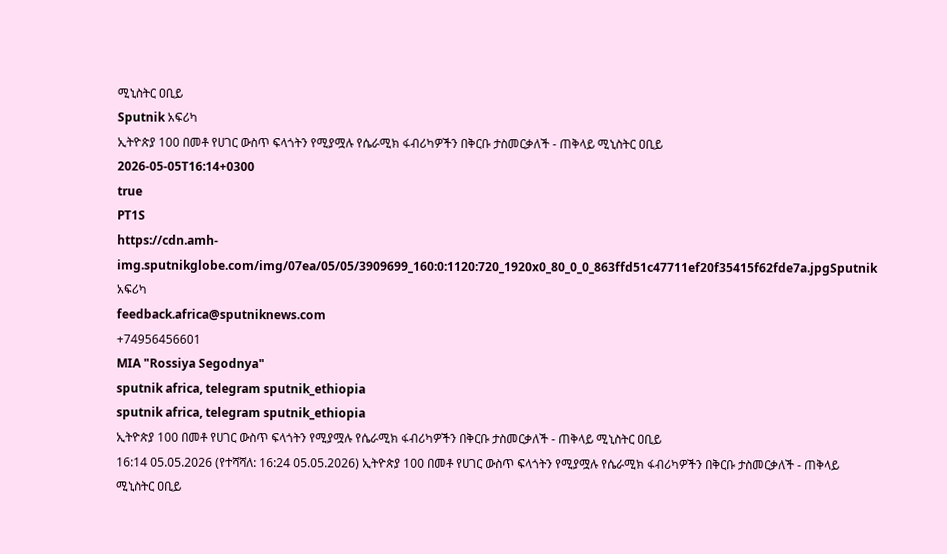ሚኒስትር ዐቢይ
Sputnik አፍሪካ
ኢትዮጵያ 100 በመቶ የሀገር ውስጥ ፍላጎትን የሚያሟሉ የሴራሚክ ፋብሪካዎችን በቅርቡ ታስመርቃለች - ጠቅላይ ሚኒስትር ዐቢይ
2026-05-05T16:14+0300
true
PT1S
https://cdn.amh-img.sputnikglobe.com/img/07ea/05/05/3909699_160:0:1120:720_1920x0_80_0_0_863ffd51c47711ef20f35415f62fde7a.jpgSputnik አፍሪካ
feedback.africa@sputniknews.com
+74956456601
MIA "Rossiya Segodnya"
sputnik africa, telegram sputnik_ethiopia
sputnik africa, telegram sputnik_ethiopia
ኢትዮጵያ 100 በመቶ የሀገር ውስጥ ፍላጎትን የሚያሟሉ የሴራሚክ ፋብሪካዎችን በቅርቡ ታስመርቃለች - ጠቅላይ ሚኒስትር ዐቢይ
16:14 05.05.2026 (የተሻሻለ: 16:24 05.05.2026) ኢትዮጵያ 100 በመቶ የሀገር ውስጥ ፍላጎትን የሚያሟሉ የሴራሚክ ፋብሪካዎችን በቅርቡ ታስመርቃለች - ጠቅላይ ሚኒስትር ዐቢይ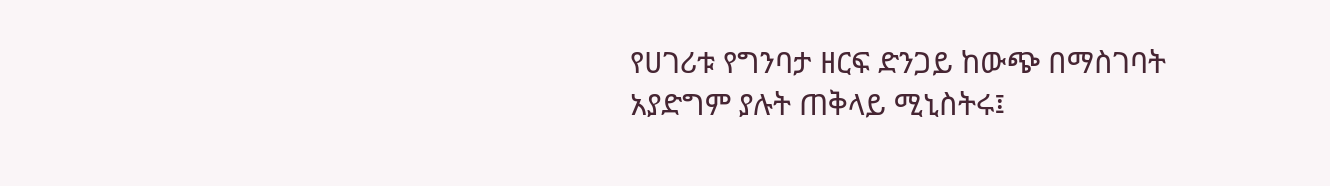የሀገሪቱ የግንባታ ዘርፍ ድንጋይ ከውጭ በማስገባት አያድግም ያሉት ጠቅላይ ሚኒስትሩ፤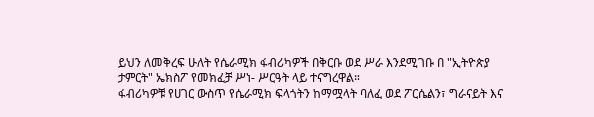ይህን ለመቅረፍ ሁለት የሴራሚክ ፋብሪካዎች በቅርቡ ወደ ሥራ እንደሚገቡ በ "ኢትዮጵያ ታምርት" ኤክስፖ የመክፈቻ ሥነ- ሥርዓት ላይ ተናግረዋል።
ፋብሪካዎቹ የሀገር ውስጥ የሴራሚክ ፍላጎትን ከማሟላት ባለፈ ወደ ፖርሴልን፣ ግራናይት እና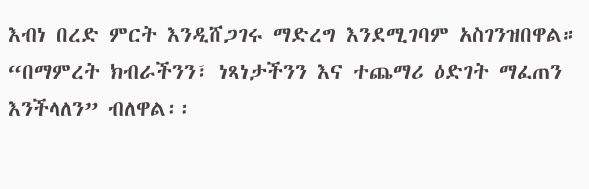እብነ በረድ ምርት እንዲሸጋገሩ ማድረግ እንደሚገባም አስገንዝበዋል።
“በማምረት ክብራችንን፣ ነጻነታችንን እና ተጨማሪ ዕድገት ማፈጠን እንችላለን” ብለዋል፡፡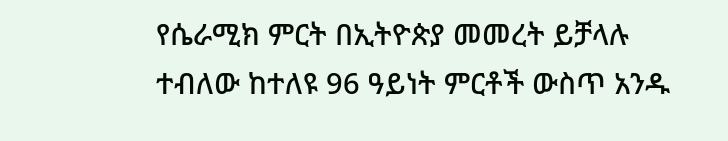የሴራሚክ ምርት በኢትዮጵያ መመረት ይቻላሉ ተብለው ከተለዩ 96 ዓይነት ምርቶች ውስጥ አንዱ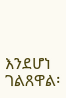እንደሆነ ገልጸዋል፡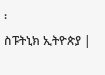፡
ስፑትኒክ ኢትዮጵያ |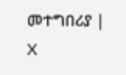መተግበሪያ | X